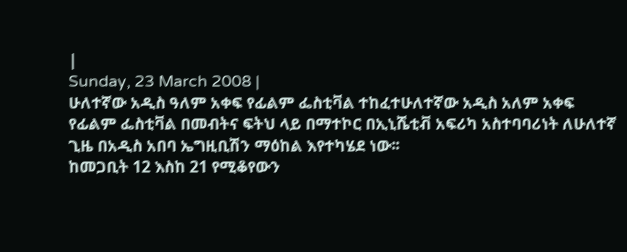|
Sunday, 23 March 2008 |
ሁለተኛው አዲስ ዓለም አቀፍ የፊልም ፌስቲቫል ተከፈተሁለተኛው አዲስ አለም አቀፍ የፊልም ፌስቲቫል በመብትና ፍትህ ላይ በማተኮር በኢኒሼቲቭ አፍሪካ አስተባባሪነት ለሁለተኛ ጊዜ በአዲስ አበባ ኤግዚቢሽን ማዕከል እየተካሄደ ነው፡፡
ከመጋቢት 12 እስከ 21 የሚቆየውን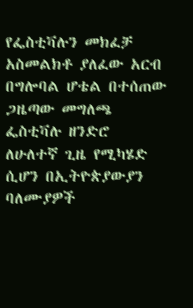የፌስቲቫሉን መክፈቻ አስመልክቶ ያለፈው አርብ በግሎባል ሆቴል በተሰጠው ጋዜጣው መግለጫ ፌስቲቫሉ ዘንድሮ ለሁለተኛ ጊዜ የሚካሄድ ሲሆን በኢትዮጵያውያን ባለሙያዎች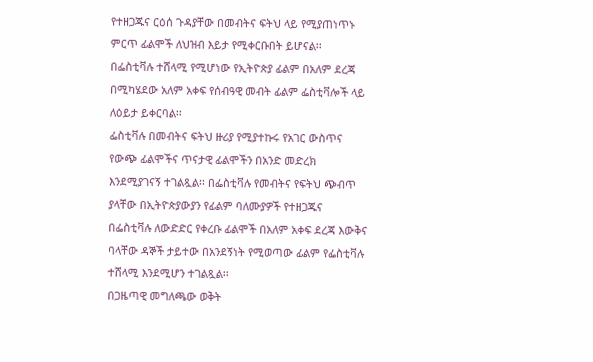የተዘጋጁና ርዕሰ ጉዳያቸው በመብትና ፍትህ ላይ የሚያጠነጥኑ ምርጥ ፊልሞች ለህዝብ እይታ የሚቀርቡበት ይሆናል፡፡
በፌስቲቫሉ ተሸላሚ የሚሆነው የኢትዮጵያ ፊልም በአለም ደረጃ በሚካሄደው አለም አቀፍ የሰብዓዊ መብት ፊልም ፌስቲቫሎች ላይ ለዕይታ ይቀርባል፡፡
ፌስቲቫሉ በመብትና ፍትህ ዙሪያ የሚያተኩሩ የአገር ውስጥና የውጭ ፊልሞችና ጥናታዊ ፊልሞችን በአንድ መድረክ እንደሚያገናኝ ተገልጿል፡፡ በፌስቲቫሉ የመብትና የፍትህ ጭብጥ ያላቸው በኢትዮጵያውያን የፊልም ባለሙያዎች የተዘጋጁና በፌስቲቫሉ ለውድድር የቀረቡ ፊልሞች በአለም አቀፍ ደረጃ እውቅና ባላቸው ዳኞች ታይተው በአንደኝነት የሚወጣው ፊልም የፌስቲቫሉ ተሸላሚ እንደሚሆን ተገልጿል፡፡
በጋዜጣዊ መግለጫው ወቅት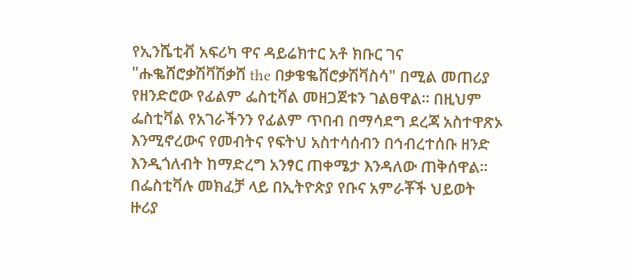የኢንሼቲቭ አፍሪካ ዋና ዳይሬክተር አቶ ክቡር ገና "ሑቈሸሮቃሽቫሽቃሸ the በቃቄቈሸሮቃሽቫስሳ" በሚል መጠሪያ የዘንድሮው የፊልም ፌስቲቫል መዘጋጀቱን ገልፀዋል፡፡ በዚህም ፌስቲቫል የአገራችንን የፊልም ጥበብ በማሳደግ ደረጃ አስተዋጽኦ እንሚኖረውና የመብትና የፍትህ አስተሳሰብን በኅብረተሰቡ ዘንድ እንዲጎለብት ከማድረግ አንፃር ጠቀሜታ እንዳለው ጠቅሰዋል፡፡
በፌስቲቫሉ መክፈቻ ላይ በኢትዮጵያ የቡና አምራቾች ህይወት ዙሪያ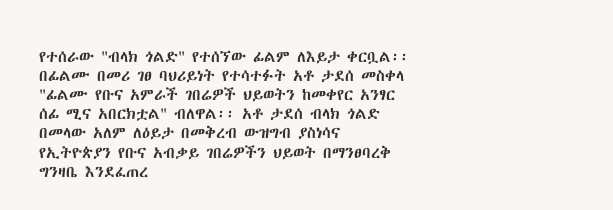የተሰራው "ብላክ ጎልድ" የተሰኘው ፊልም ለእይታ ቀርቧል፡፡ በፊልሙ በመሪ ገፀ ባህሪይነት የተሳተፉት አቶ ታደሰ መስቀላ "ፊልሙ የቡና አምራች ገበሬዎች ህይወትን ከመቀየር አንፃር ሰፊ ሚና አበርክቷል" ብለዋል፡፡ አቶ ታደሰ ብላክ ጎልድ በመላው አለም ለዕይታ በመቅረብ ውዝግብ ያስነሳና የኢትዮጵያን የቡና አብቃይ ገበሬዎችን ህይወት በማንፀባረቅ ግንዛቤ እንደፈጠረ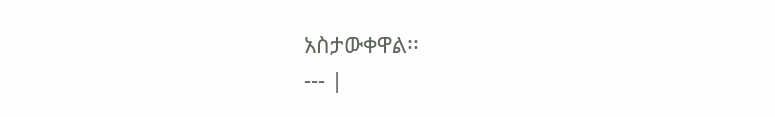አስታውቀዋል፡፡
--- |